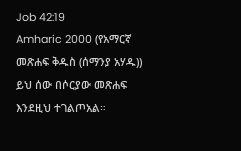Job 42:19
Amharic 2000 (የአማርኛ መጽሐፍ ቅዱስ (ሰማንያ አሃዱ))
ይህ ሰው በሶርያው መጽሐፍ እንደዚህ ተገልጦአል።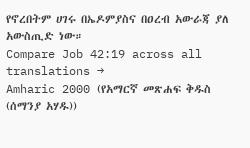የኖረበትም ሀገሩ በኤዶምያስና በዐረብ አውራጃ ያለ አውስጢድ ነው።
Compare Job 42:19 across all translations →
Amharic 2000 (የአማርኛ መጽሐፍ ቅዱስ (ሰማንያ አሃዱ))